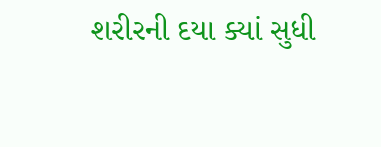શરીરની દયા ક્યાં સુધી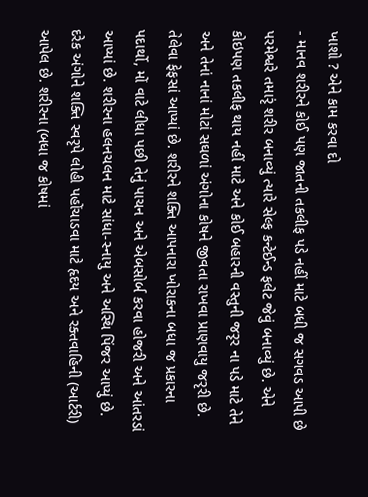ખાશો ? એને કામ કરવા દો
- માનવ શરીરને કોઈ પણ જાતની તકલીફ પડે નહીં માટે બધી જ સગવડ આપી છે
પરમેશ્વરે તમારૃં શરીર બનાવ્યું ત્યારે સેલ્ફ કન્ટેઈન્ડ ફલેટ જેવું બનાવ્યું છે. એને કોઇપણ તકલીફ થાય નહીં માટે અને કોઈ બહારની વસ્તુની જરૃર ના પડે માટે તેને અને તેનાં નાનાં મોટાં સઘળાં અંગોના કોષને જીવતા રાખવા પ્રાણવાયુ જરૃરી છે. તેલેવા ફેફસાં આપ્યાં છે. શરીરને શક્તિ આપનારા ખોરાકના બધા જ પ્રકારના પદાર્થો, મોં વાટે લીધા પછી તેનું પાચન અને એબસોર્બ કરવા હોજરી અને આંતરડાં આપ્યાં છે. શરીરના હલનચલન માટે સાંધા-સ્નાયુ અને અસ્થિ પિંજર આપ્યું છે. દરેક અંગોને શક્તિ સ્વરૃપે લોહી પહોંચાડવા માટે હૃદય અને રક્તવાહિની (આર્ટરી) આપેલ છે. શરીરના (બધા જ કોષમાં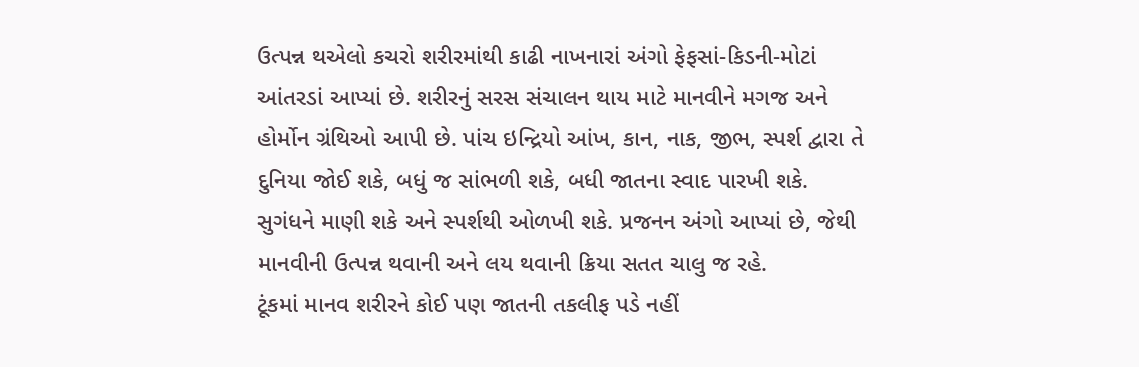ઉત્પન્ન થએલો કચરો શરીરમાંથી કાઢી નાખનારાં અંગો ફેફસાં-કિડની-મોટાં આંતરડાં આપ્યાં છે. શરીરનું સરસ સંચાલન થાય માટે માનવીને મગજ અને હોર્મોન ગ્રંથિઓ આપી છે. પાંચ ઇન્દ્રિયો આંખ, કાન, નાક, જીભ, સ્પર્શ દ્વારા તે દુનિયા જોઈ શકે, બધું જ સાંભળી શકે, બધી જાતના સ્વાદ પારખી શકે. સુગંધને માણી શકે અને સ્પર્શથી ઓળખી શકે. પ્રજનન અંગો આપ્યાં છે, જેથી માનવીની ઉત્પન્ન થવાની અને લય થવાની ક્રિયા સતત ચાલુ જ રહે.
ટૂંકમાં માનવ શરીરને કોઈ પણ જાતની તકલીફ પડે નહીં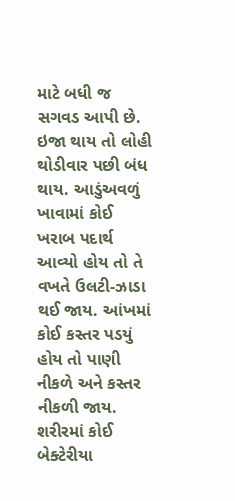માટે બધી જ સગવડ આપી છે. ઇજા થાય તો લોહી થોડીવાર પછી બંધ થાય. આડુંઅવળું ખાવામાં કોઈ ખરાબ પદાર્થ આવ્યો હોય તો તે વખતે ઉલટી-ઝાડા થઈ જાય. આંખમાં કોઈ કસ્તર પડયું હોય તો પાણી નીકળે અને કસ્તર નીકળી જાય. શરીરમાં કોઈ બેક્ટેરીયા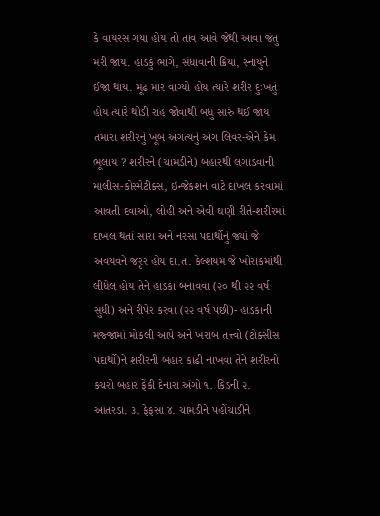કે વાયરસ ગયા હોય તો તાવ આવે જેથી આવા જંતુ મરી જાય. હાડકું ભાગે, સંધાવાની ક્રિયા, સ્નાયુને ઈજા થાય. મૂઢ માર વાગ્યો હોય ત્યારે શરીર દુઃખતું હોય ત્યારે થોડી રાહ જોવાથી બધુ સારું થઈ જાય તમારા શરીરનું ખૂબ અગત્યનું અંગ લિવર-એને કેમ ભૂલાય ? શરીરને (ચામડીને) બહારથી લગાડવાની માલીસ-કોસ્મેટીક્સ, ઇન્જેકશન વાટે દાખલ કરવામાં આવતી દવાઓ, લોહી અને એવી ઘણી રીતે-શરીરમાં દાખલ થતાં સારા અને નરસા પદાર્થોનું જ્યાં જે અવયવને જરૃર હોય દા.ત. કેલ્શયમ જે ખોરાકમાંથી લીધેલ હોય તેને હાડકા બનાવવા (૨૦ થી ૨૨ વર્ષ સુધી) અને રીપેર કરવા (૨૨ વર્ષ પછી)- હાડકાની મજ્જામાં મોકલી આપે અને ખરાબ તત્ત્વો (ટોક્સીસ પદાર્થો)ને શરીરની બહાર કાઢી નાખવા તેને શરીરનો કચરો બહાર ફેંકી દેનારા અંગો ૧. કિડની ૨. આંતરડા. ૩. ફેફસા ૪. ચામડીને પહોંચાડીને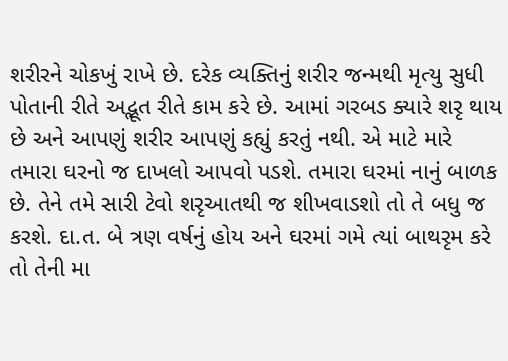શરીરને ચોકખું રાખે છે. દરેક વ્યક્તિનું શરીર જન્મથી મૃત્યુ સુધી પોતાની રીતે અદ્ભૂત રીતે કામ કરે છે. આમાં ગરબડ ક્યારે શરૃ થાય છે અને આપણું શરીર આપણું કહ્યું કરતું નથી. એ માટે મારે તમારા ઘરનો જ દાખલો આપવો પડશે. તમારા ઘરમાં નાનું બાળક છે. તેને તમે સારી ટેવો શરૃઆતથી જ શીખવાડશો તો તે બધુ જ કરશે. દા.ત. બે ત્રણ વર્ષનું હોય અને ઘરમાં ગમે ત્યાં બાથરૃમ કરે તો તેની મા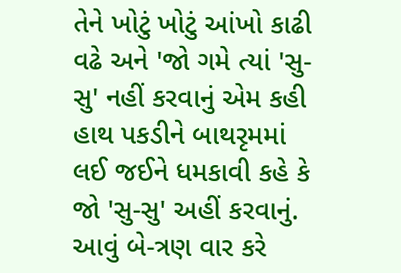તેને ખોટું ખોટું આંખો કાઢી વઢે અને 'જો ગમે ત્યાં 'સુ-સુ' નહીં કરવાનું એમ કહી હાથ પકડીને બાથરૃમમાં લઈ જઈને ધમકાવી કહે કે જો 'સુ-સુ' અહીં કરવાનું. આવું બે-ત્રણ વાર કરે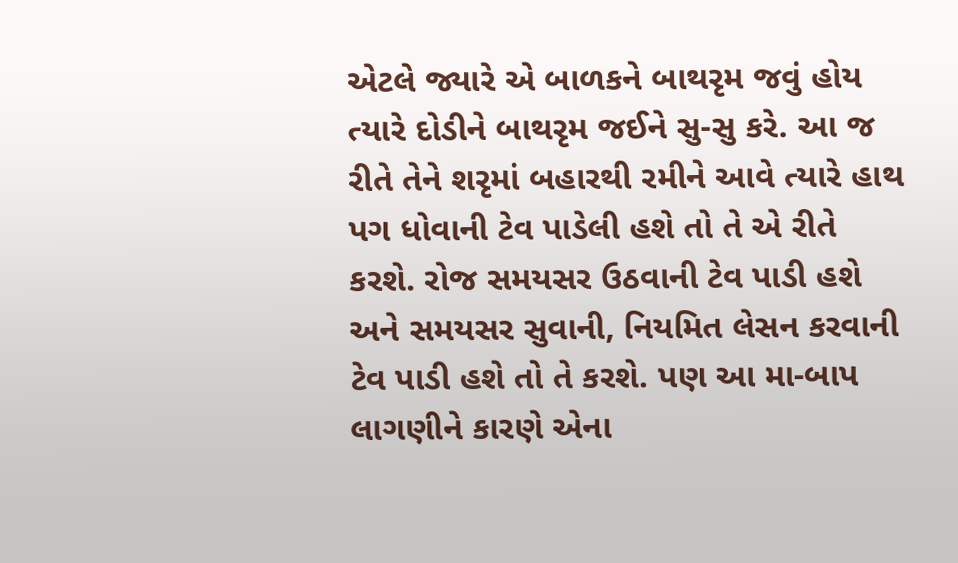એટલે જ્યારે એ બાળકને બાથરૃમ જવું હોય ત્યારે દોડીને બાથરૃમ જઈને સુ-સુ કરે. આ જ રીતે તેને શરૃમાં બહારથી રમીને આવે ત્યારે હાથ પગ ધોવાની ટેવ પાડેલી હશે તો તે એ રીતે કરશે. રોજ સમયસર ઉઠવાની ટેવ પાડી હશે અને સમયસર સુવાની, નિયમિત લેસન કરવાની ટેવ પાડી હશે તો તે કરશે. પણ આ મા-બાપ લાગણીને કારણે એના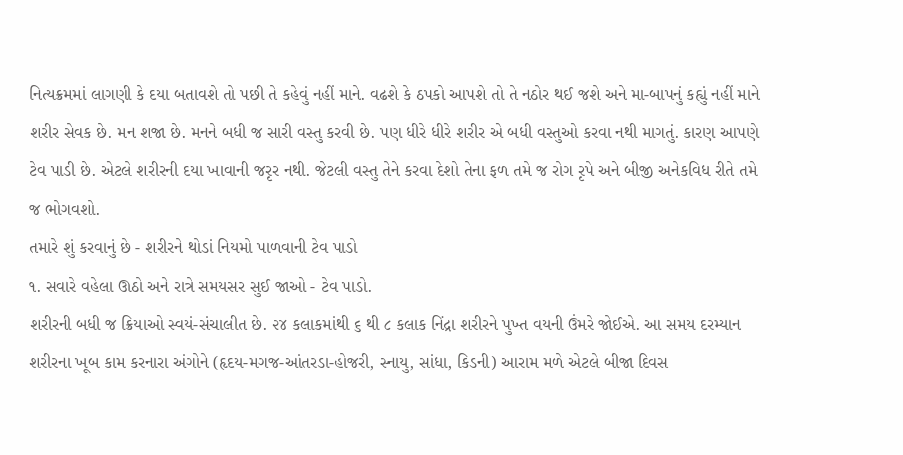નિત્યક્રમમાં લાગણી કે દયા બતાવશે તો પછી તે કહેવું નહીં માને. વઢશે કે ઠપકો આપશે તો તે નઠોર થઈ જશે અને મા-બાપનું કહ્યું નહીં માને શરીર સેવક છે. મન શજા છે. મનને બધી જ સારી વસ્તુ કરવી છે. પણ ધીરે ધીરે શરીર એ બધી વસ્તુઓ કરવા નથી માગતું. કારણ આપણે ટેવ પાડી છે. એટલે શરીરની દયા ખાવાની જરૃર નથી. જેટલી વસ્તુ તેને કરવા દેશો તેના ફળ તમે જ રોગ રૃપે અને બીજી અનેકવિધ રીતે તમે જ ભોગવશો.
તમારે શું કરવાનું છે - શરીરને થોડાં નિયમો પાળવાની ટેવ પાડો
૧. સવારે વહેલા ઊઠો અને રાત્રે સમયસર સુઈ જાઓ - ટેવ પાડો.
શરીરની બધી જ ક્રિયાઓ સ્વયં-સંચાલીત છે. ૨૪ કલાકમાંથી ૬ થી ૮ કલાક નિંદ્રા શરીરને પુખ્ત વયની ઉંમરે જોઈએ. આ સમય દરમ્યાન શરીરના ખૂબ કામ કરનારા અંગોને (હૃદય-મગજ-આંતરડા-હોજરી, સ્નાયુ, સાંધા, કિડની) આરામ મળે એટલે બીજા દિવસ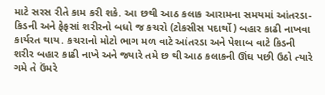માટે સરસ રીતે કામ કરી શકે. આ છથી આઠ કલાક આરામના સમયમાં આંતરડા-કિડની અને ફેફસાં શરીરનો બધો જ કચરો (ટોકસીસ પદાર્થો) બહાર કાઢી નાખવા કાર્યરત થાય. કચરાનો મોટો ભાગ મળ વાટે આંતરડા અને પેશાબ વાટે કિડની શરીર બહાર કાઢી નાખે અને જ્યારે તમે છ થી આઠ કલાકની ઊંઘ પછી ઉઠો ત્યારે ગમે તે ઉંમરે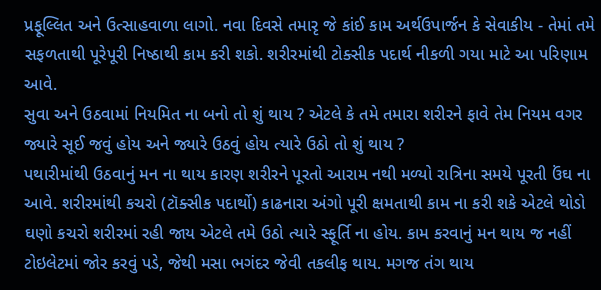પ્રફૂલ્લિત અને ઉત્સાહવાળા લાગો. નવા દિવસે તમારૃ જે કાંઈ કામ અર્થઉપાર્જન કે સેવાકીય - તેમાં તમે સફળતાથી પૂરેપૂરી નિષ્ઠાથી કામ કરી શકો. શરીરમાંથી ટોક્સીક પદાર્થ નીકળી ગયા માટે આ પરિણામ આવે.
સુવા અને ઉઠવામાં નિયમિત ના બનો તો શું થાય ? એટલે કે તમે તમારા શરીરને ફાવે તેમ નિયમ વગર જ્યારે સૂઈ જવું હોય અને જ્યારે ઉઠવું હોય ત્યારે ઉઠો તો શું થાય ?
પથારીમાંથી ઉઠવાનું મન ના થાય કારણ શરીરને પૂરતો આરામ નથી મળ્યો રાત્રિના સમયે પૂરતી ઉંઘ ના આવે. શરીરમાંથી કચરો (ટૉક્સીક પદાર્થો) કાઢનારા અંગો પૂરી ક્ષમતાથી કામ ના કરી શકે એટલે થોડો ઘણો કચરો શરીરમાં રહી જાય એટલે તમે ઉઠો ત્યારે સ્ફૂર્તિ ના હોય. કામ કરવાનું મન થાય જ નહીં ટોઇલેટમાં જોર કરવું પડે, જેથી મસા ભગંદર જેવી તકલીફ થાય. મગજ તંગ થાય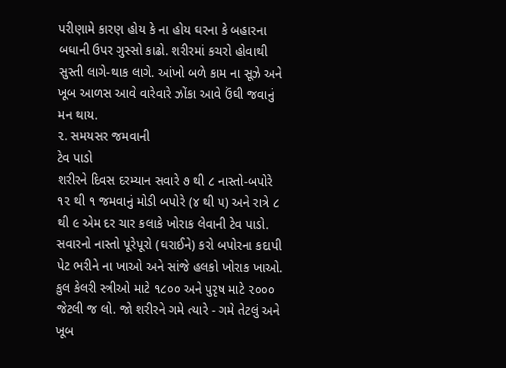પરીણામે કારણ હોય કે ના હોય ઘરના કે બહારના બધાની ઉપર ગુસ્સો કાઢો. શરીરમાં કચરો હોવાથી સુસ્તી લાગે-થાક લાગે. આંખો બળે કામ ના સૂઝે અને ખૂબ આળસ આવે વારેવારે ઝોંકા આવે ઉંઘી જવાનું મન થાય.
૨. સમયસર જમવાની
ટેવ પાડો
શરીરને દિવસ દરમ્યાન સવારે ૭ થી ૮ નાસ્તો-બપોરે ૧૨ થી ૧ જમવાનું મોડી બપોરે (૪ થી ૫) અને રાત્રે ૮ થી ૯ એમ દર ચાર કલાકે ખોરાક લેવાની ટેવ પાડો. સવારનો નાસ્તો પૂરેપૂરો (ઘરાઈને) કરો બપોરના કદાપી પેટ ભરીને ના ખાઓ અને સાંજે હલકો ખોરાક ખાઓ. કુલ કેલરી સ્ત્રીઓ માટે ૧૮૦૦ અને પુરૃષ માટે ૨૦૦૦ જેટલી જ લો. જો શરીરને ગમે ત્યારે - ગમે તેટલું અને ખૂબ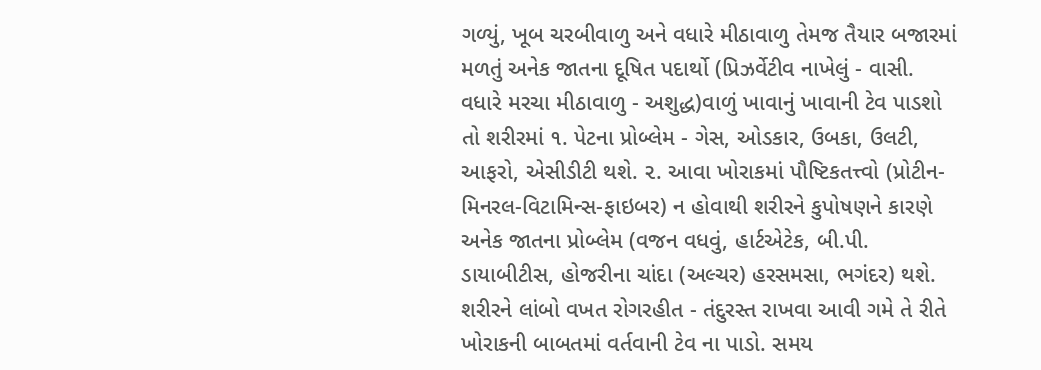ગળ્યું, ખૂબ ચરબીવાળુ અને વધારે મીઠાવાળુ તેમજ તૈયાર બજારમાં મળતું અનેક જાતના દૂષિત પદાર્થો (પ્રિઝર્વેટીવ નાખેલું - વાસી. વધારે મરચા મીઠાવાળુ - અશુદ્ધ)વાળું ખાવાનું ખાવાની ટેવ પાડશો તો શરીરમાં ૧. પેટના પ્રોબ્લેમ - ગેસ, ઓડકાર, ઉબકા, ઉલટી, આફરો, એસીડીટી થશે. ૨. આવા ખોરાકમાં પૌષ્ટિકતત્ત્વો (પ્રોટીન-મિનરલ-વિટામિન્સ-ફાઇબર) ન હોવાથી શરીરને કુપોષણને કારણે અનેક જાતના પ્રોબ્લેમ (વજન વધવું, હાર્ટએટેક, બી.પી. ડાયાબીટીસ, હોજરીના ચાંદા (અલ્ચર) હરસમસા, ભગંદર) થશે. શરીરને લાંબો વખત રોગરહીત - તંદુરસ્ત રાખવા આવી ગમે તે રીતે ખોરાકની બાબતમાં વર્તવાની ટેવ ના પાડો. સમય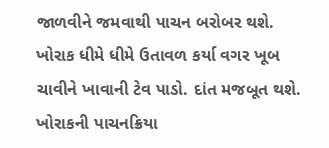જાળવીને જમવાથી પાચન બરોબર થશે. ખોરાક ધીમે ધીમે ઉતાવળ કર્યા વગર ખૂબ ચાવીને ખાવાની ટેવ પાડો. દાંત મજબૂત થશે. ખોરાકની પાચનક્રિયા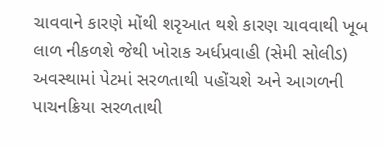ચાવવાને કારણે મોંથી શરૃઆત થશે કારણ ચાવવાથી ખૂબ લાળ નીકળશે જેથી ખોરાક અર્ધપ્રવાહી (સેમી સોલીડ) અવસ્થામાં પેટમાં સરળતાથી પહોંચશે અને આગળની પાચનક્રિયા સરળતાથી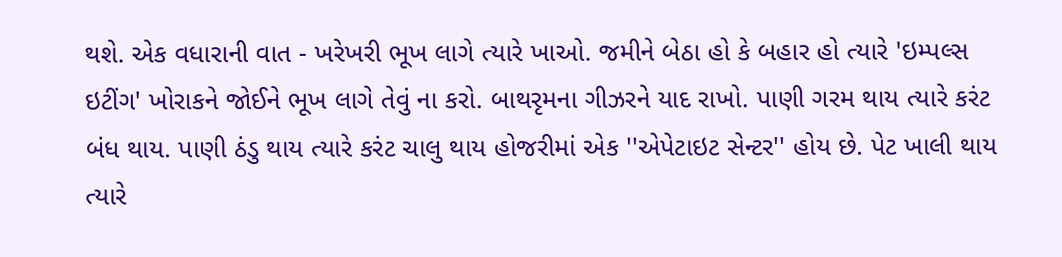થશે. એક વધારાની વાત - ખરેખરી ભૂખ લાગે ત્યારે ખાઓ. જમીને બેઠા હો કે બહાર હો ત્યારે 'ઇમ્પલ્સ ઇટીંગ' ખોરાકને જોઈને ભૂખ લાગે તેવું ના કરો. બાથરૃમના ગીઝરને યાદ રાખો. પાણી ગરમ થાય ત્યારે કરંટ બંધ થાય. પાણી ઠંડુ થાય ત્યારે કરંટ ચાલુ થાય હોજરીમાં એક ''એપેટાઇટ સેન્ટર'' હોય છે. પેટ ખાલી થાય ત્યારે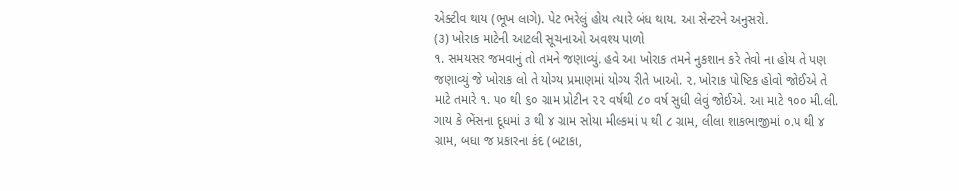એક્ટીવ થાય (ભૂખ લાગે). પેટ ભરેલું હોય ત્યારે બંધ થાય. આ સેન્ટરને અનુસરો.
(૩) ખોરાક માટેની આટલી સૂચનાઓ અવશ્ય પાળો
૧. સમયસર જમવાનું તો તમને જણાવ્યું. હવે આ ખોરાક તમને નુકશાન કરે તેવો ના હોય તે પણ જણાવ્યું જે ખોરાક લો તે યોગ્ય પ્રમાણમાં યોગ્ય રીતે ખાઓ. ૨. ખોરાક પોષ્ટિક હોવો જોઈએ તે માટે તમારે ૧. ૫૦ થી ૬૦ ગ્રામ પ્રોટીન ૨૨ વર્ષથી ૮૦ વર્ષ સુધી લેવું જોઈએ. આ માટે ૧૦૦ મી.લી. ગાય કે ભેંસના દૂધમાં ૩ થી ૪ ગ્રામ સોયા મીલ્કમાં ૫ થી ૮ ગ્રામ, લીલા શાકભાજીમાં ૦.૫ થી ૪ ગ્રામ, બધા જ પ્રકારના કંદ (બટાકા,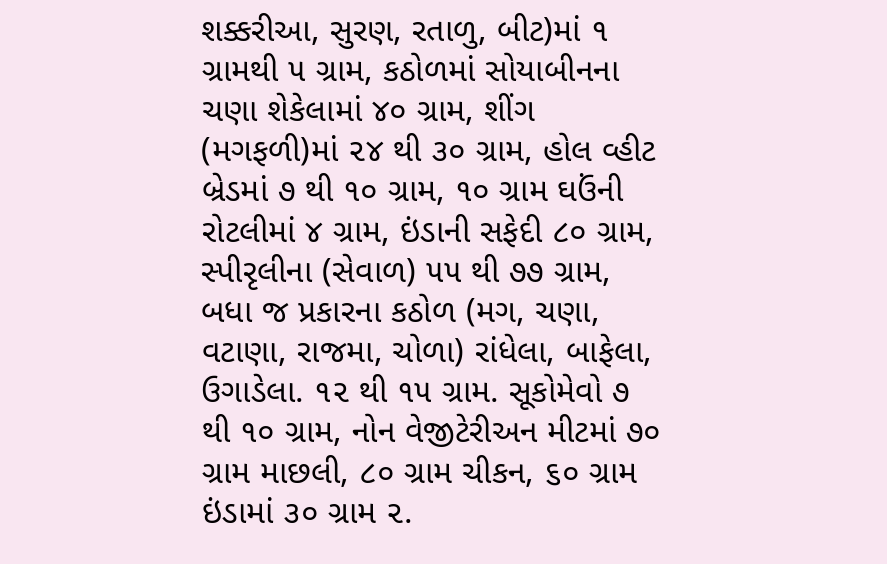શક્કરીઆ, સુરણ, રતાળુ, બીટ)માં ૧ ગ્રામથી ૫ ગ્રામ, કઠોળમાં સોયાબીનના ચણા શેકેલામાં ૪૦ ગ્રામ, શીંગ (મગફળી)માં ૨૪ થી ૩૦ ગ્રામ, હોલ વ્હીટ બ્રેડમાં ૭ થી ૧૦ ગ્રામ, ૧૦ ગ્રામ ઘઉંની રોટલીમાં ૪ ગ્રામ, ઇંડાની સફેદી ૮૦ ગ્રામ, સ્પીરૃલીના (સેવાળ) ૫૫ થી ૭૭ ગ્રામ, બધા જ પ્રકારના કઠોળ (મગ, ચણા, વટાણા, રાજમા, ચોળા) રાંધેલા, બાફેલા, ઉગાડેલા. ૧૨ થી ૧૫ ગ્રામ. સૂકોમેવો ૭ થી ૧૦ ગ્રામ, નોન વેજીટેરીઅન મીટમાં ૭૦ ગ્રામ માછલી, ૮૦ ગ્રામ ચીકન, ૬૦ ગ્રામ ઇંડામાં ૩૦ ગ્રામ ૨.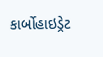કાર્બોહાઇડ્રેટ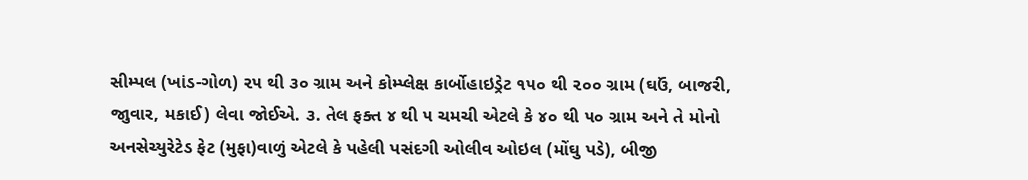સીમ્પલ (ખાંડ-ગોળ) ૨૫ થી ૩૦ ગ્રામ અને કોમ્પ્લેક્ષ કાર્બોહાઇડ્રેટ ૧૫૦ થી ૨૦૦ ગ્રામ (ઘઉં, બાજરી, જાુવાર, મકાઈ) લેવા જોઈએ. ૩. તેલ ફક્ત ૪ થી ૫ ચમચી એટલે કે ૪૦ થી ૫૦ ગ્રામ અને તે મોનો અનસેચ્યુરેટેડ ફેટ (મુફા)વાળું એટલે કે પહેલી પસંદગી ઓલીવ ઓઇલ (મોંઘુ પડે), બીજી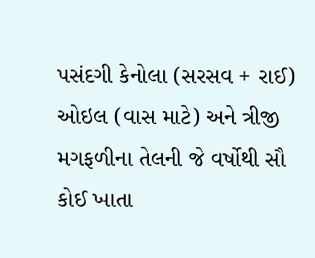પસંદગી કેનોલા (સરસવ + રાઈ) ઓઇલ (વાસ માટે) અને ત્રીજી મગફળીના તેલની જે વર્ષોથી સૌ કોઈ ખાતા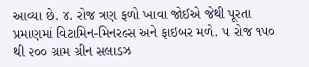આવ્યા છે. ૪. રોજ ત્રણ ફળો ખાવા જોઈએ જેથી પૂરતા પ્રમાણમાં વિટામિન-મિનરલ્સ અને ફાઇબર મળે. ૫ રોજ ૧૫૦ થી ૨૦૦ ગ્રામ ગ્રીન સલાડઝ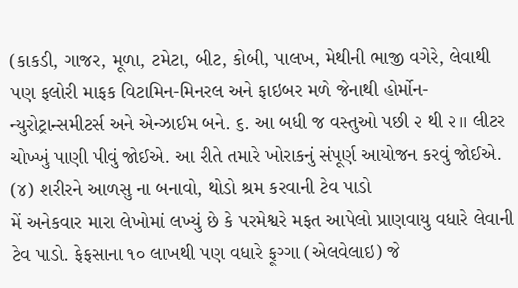(કાકડી, ગાજર, મૂળા, ટમેટા, બીટ, કોબી, પાલખ, મેથીની ભાજી વગેરે, લેવાથી પણ ફલોરી માફક વિટામિન-મિનરલ અને ફાઇબર મળે જેનાથી હોર્મોન-ન્યુરોટ્રાન્સમીટર્સ અને એન્ઝાઈમ બને. ૬. આ બધી જ વસ્તુઓ પછી ૨ થી ૨।। લીટર ચોખ્ખું પાણી પીવું જોઈએ. આ રીતે તમારે ખોરાકનું સંપૂર્ણ આયોજન કરવું જોઈએ.
(૪) શરીરને આળસુ ના બનાવો, થોડો શ્રમ કરવાની ટેવ પાડો
મેં અનેકવાર મારા લેખોમાં લખ્યું છે કે પરમેશ્વરે મફત આપેલો પ્રાણવાયુ વધારે લેવાની ટેવ પાડો. ફેફસાના ૧૦ લાખથી પણ વધારે ફૂગ્ગા (એલવેલાઇ) જે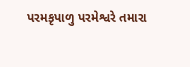પરમકૃપાળુ પરમેશ્વરે તમારા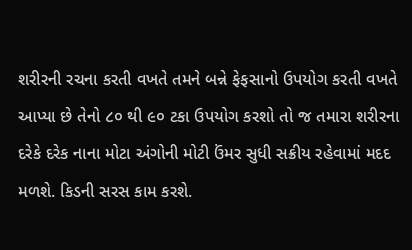શરીરની રચના કરતી વખતે તમને બન્ને ફેફસાનો ઉપયોગ કરતી વખતે આપ્યા છે તેનો ૮૦ થી ૯૦ ટકા ઉપયોગ કરશો તો જ તમારા શરીરના દરેકે દરેક નાના મોટા અંગોની મોટી ઉંમર સુધી સક્રીય રહેવામાં મદદ મળશે. કિડની સરસ કામ કરશે.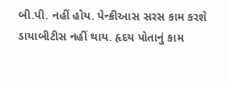બી.પી. નહીં હોય. પેન્ક્રીઆસ સરસ કામ કરશે ડાયાબીટીસ નહીં થાય. હૃદય પોતાનું કામ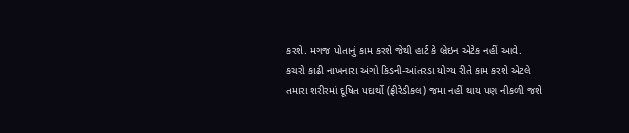કરશે. મગજ પોતાનું કામ કરશે જેથી હાર્ટ કે બ્રેઇન એટેક નહીં આવે. કચરો કાઢી નાખનારા અંગો કિડની-આંતરડા યોગ્ય રીતે કામ કરશે એટલે તમારા શરીરમાં દૂષિત પદાર્થો (ફ્રીરેડીકલ) જમા નહીં થાય પણ નીકળી જશે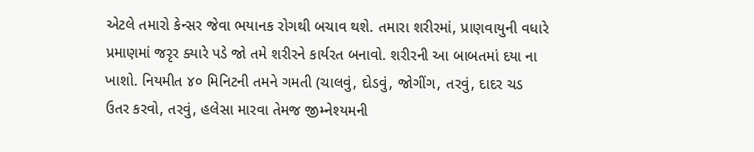એટલે તમારો કેન્સર જેવા ભયાનક રોગથી બચાવ થશે. તમારા શરીરમાં, પ્રાણવાયુની વધારે પ્રમાણમાં જરૃર ક્યારે પડે જો તમે શરીરને કાર્યરત બનાવો. શરીરની આ બાબતમાં દયા ના ખાશો. નિયમીત ૪૦ મિનિટની તમને ગમતી (ચાલવું, દોડવું, જોગીંગ, તરવું, દાદર ચડ ઉતર કરવો, તરવું, હલેસા મારવા તેમજ જીમ્નેશ્યમની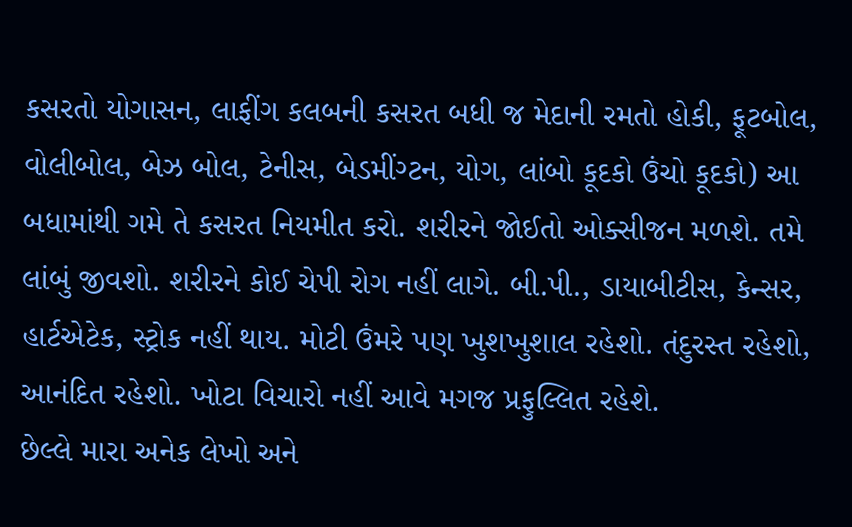કસરતો યોગાસન, લાફીંગ કલબની કસરત બધી જ મેદાની રમતો હોકી, ફૂટબોલ, વોલીબોલ, બેઝ બોલ, ટેનીસ, બેડમીંગ્ટન, યોગ, લાંબો કૂદકો ઉંચો કૂદકો) આ બધામાંથી ગમે તે કસરત નિયમીત કરો. શરીરને જોઈતો ઓક્સીજન મળશે. તમે લાંબું જીવશો. શરીરને કોઈ ચેપી રોગ નહીં લાગે. બી.પી., ડાયાબીટીસ, કેન્સર, હાર્ટએટેક, સ્ટ્રોક નહીં થાય. મોટી ઉંમરે પણ ખુશખુશાલ રહેશો. તંદુરસ્ત રહેશો, આનંદિત રહેશો. ખોટા વિચારો નહીં આવે મગજ પ્રફુલ્લિત રહેશે.
છેલ્લે મારા અનેક લેખો અને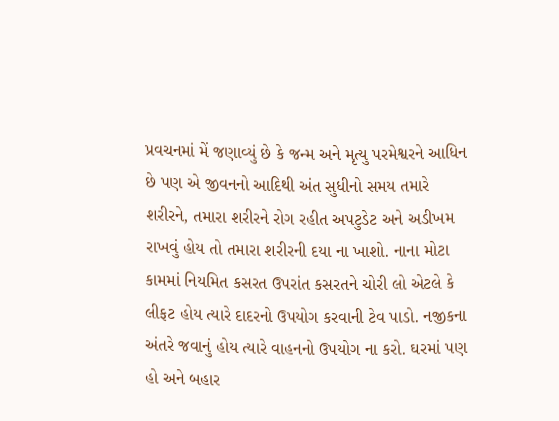પ્રવચનમાં મેં જણાવ્યું છે કે જન્મ અને મૃત્યુ પરમેશ્વરને આધિન છે પણ એ જીવનનો આદિથી અંત સુધીનો સમય તમારે શરીરને, તમારા શરીરને રોગ રહીત અપટુડેટ અને અડીખમ રાખવું હોય તો તમારા શરીરની દયા ના ખાશો. નાના મોટા કામમાં નિયમિત કસરત ઉપરાંત કસરતને ચોરી લો એટલે કે લીફટ હોય ત્યારે દાદરનો ઉપયોગ કરવાની ટેવ પાડો. નજીકના અંતરે જવાનું હોય ત્યારે વાહનનો ઉપયોગ ના કરો. ઘરમાં પણ હો અને બહાર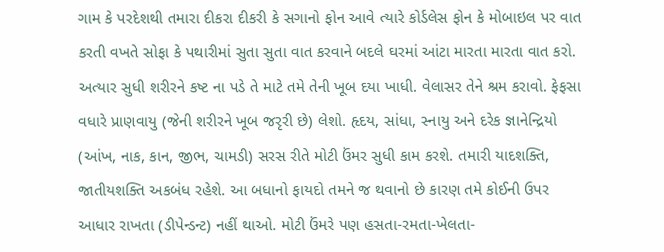ગામ કે પરદેશથી તમારા દીકરા દીકરી કે સગાનો ફોન આવે ત્યારે કોર્ડલેસ ફોન કે મોબાઇલ પર વાત કરતી વખતે સોફા કે પથારીમાં સુતા સુતા વાત કરવાને બદલે ઘરમાં આંટા મારતા મારતા વાત કરો. અત્યાર સુધી શરીરને કષ્ટ ના પડે તે માટે તમે તેની ખૂબ દયા ખાધી. વેલાસર તેને શ્રમ કરાવો. ફેફસા વધારે પ્રાણવાયુ (જેની શરીરને ખૂબ જરૃરી છે) લેશો. હૃદય, સાંધા, સ્નાયુ અને દરેક જ્ઞાનેન્દ્રિયો (આંખ, નાક, કાન, જીભ, ચામડી) સરસ રીતે મોટી ઉંમર સુધી કામ કરશે. તમારી યાદશક્તિ, જાતીયશક્તિ અકબંધ રહેશે. આ બધાનો ફાયદો તમને જ થવાનો છે કારણ તમે કોઈની ઉપર આધાર રાખતા (ડીપેન્ડન્ટ) નહીં થાઓ. મોટી ઉંમરે પણ હસતા-રમતા-ખેલતા-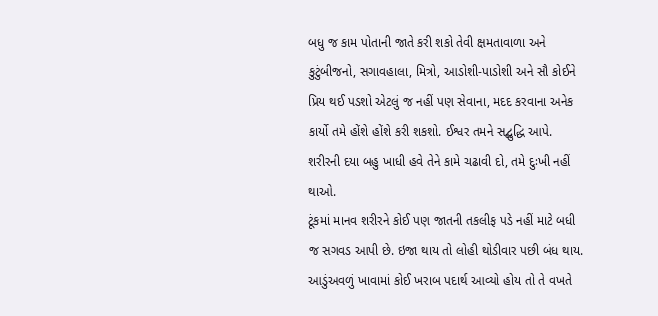બધુ જ કામ પોતાની જાતે કરી શકો તેવી ક્ષમતાવાળા અને કુટુંબીજનો, સગાવહાલા, મિત્રો, આડોશી-પાડોશી અને સૌ કોઈને પ્રિય થઈ પડશો એટલું જ નહીં પણ સેવાના, મદદ કરવાના અનેક કાર્યો તમે હોંશે હોંશે કરી શકશો. ઈશ્વર તમને સદ્બુદ્ધિ આપે. શરીરની દયા બહુ ખાધી હવે તેને કામે ચઢાવી દો, તમે દુઃખી નહીં થાઓ.
ટૂંકમાં માનવ શરીરને કોઈ પણ જાતની તકલીફ પડે નહીં માટે બધી જ સગવડ આપી છે. ઇજા થાય તો લોહી થોડીવાર પછી બંધ થાય. આડુંઅવળું ખાવામાં કોઈ ખરાબ પદાર્થ આવ્યો હોય તો તે વખતે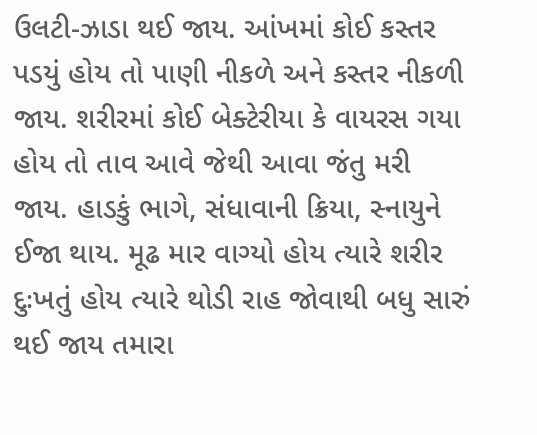ઉલટી-ઝાડા થઈ જાય. આંખમાં કોઈ કસ્તર પડયું હોય તો પાણી નીકળે અને કસ્તર નીકળી જાય. શરીરમાં કોઈ બેક્ટેરીયા કે વાયરસ ગયા હોય તો તાવ આવે જેથી આવા જંતુ મરી જાય. હાડકું ભાગે, સંધાવાની ક્રિયા, સ્નાયુને ઈજા થાય. મૂઢ માર વાગ્યો હોય ત્યારે શરીર દુઃખતું હોય ત્યારે થોડી રાહ જોવાથી બધુ સારું થઈ જાય તમારા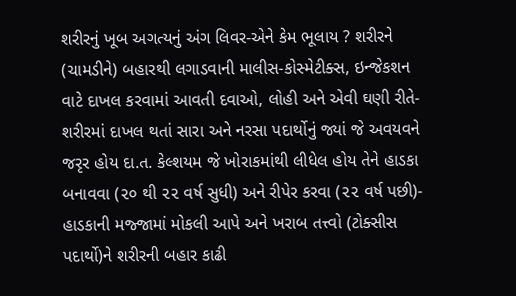શરીરનું ખૂબ અગત્યનું અંગ લિવર-એને કેમ ભૂલાય ? શરીરને (ચામડીને) બહારથી લગાડવાની માલીસ-કોસ્મેટીક્સ, ઇન્જેકશન વાટે દાખલ કરવામાં આવતી દવાઓ, લોહી અને એવી ઘણી રીતે-શરીરમાં દાખલ થતાં સારા અને નરસા પદાર્થોનું જ્યાં જે અવયવને જરૃર હોય દા.ત. કેલ્શયમ જે ખોરાકમાંથી લીધેલ હોય તેને હાડકા બનાવવા (૨૦ થી ૨૨ વર્ષ સુધી) અને રીપેર કરવા (૨૨ વર્ષ પછી)- હાડકાની મજ્જામાં મોકલી આપે અને ખરાબ તત્ત્વો (ટોક્સીસ પદાર્થો)ને શરીરની બહાર કાઢી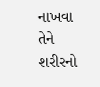નાખવા તેને શરીરનો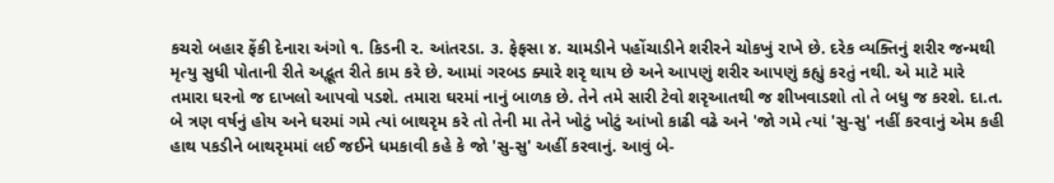કચરો બહાર ફેંકી દેનારા અંગો ૧. કિડની ૨. આંતરડા. ૩. ફેફસા ૪. ચામડીને પહોંચાડીને શરીરને ચોકખું રાખે છે. દરેક વ્યક્તિનું શરીર જન્મથી મૃત્યુ સુધી પોતાની રીતે અદ્ભૂત રીતે કામ કરે છે. આમાં ગરબડ ક્યારે શરૃ થાય છે અને આપણું શરીર આપણું કહ્યું કરતું નથી. એ માટે મારે તમારા ઘરનો જ દાખલો આપવો પડશે. તમારા ઘરમાં નાનું બાળક છે. તેને તમે સારી ટેવો શરૃઆતથી જ શીખવાડશો તો તે બધુ જ કરશે. દા.ત. બે ત્રણ વર્ષનું હોય અને ઘરમાં ગમે ત્યાં બાથરૃમ કરે તો તેની મા તેને ખોટું ખોટું આંખો કાઢી વઢે અને 'જો ગમે ત્યાં 'સુ-સુ' નહીં કરવાનું એમ કહી હાથ પકડીને બાથરૃમમાં લઈ જઈને ધમકાવી કહે કે જો 'સુ-સુ' અહીં કરવાનું. આવું બે-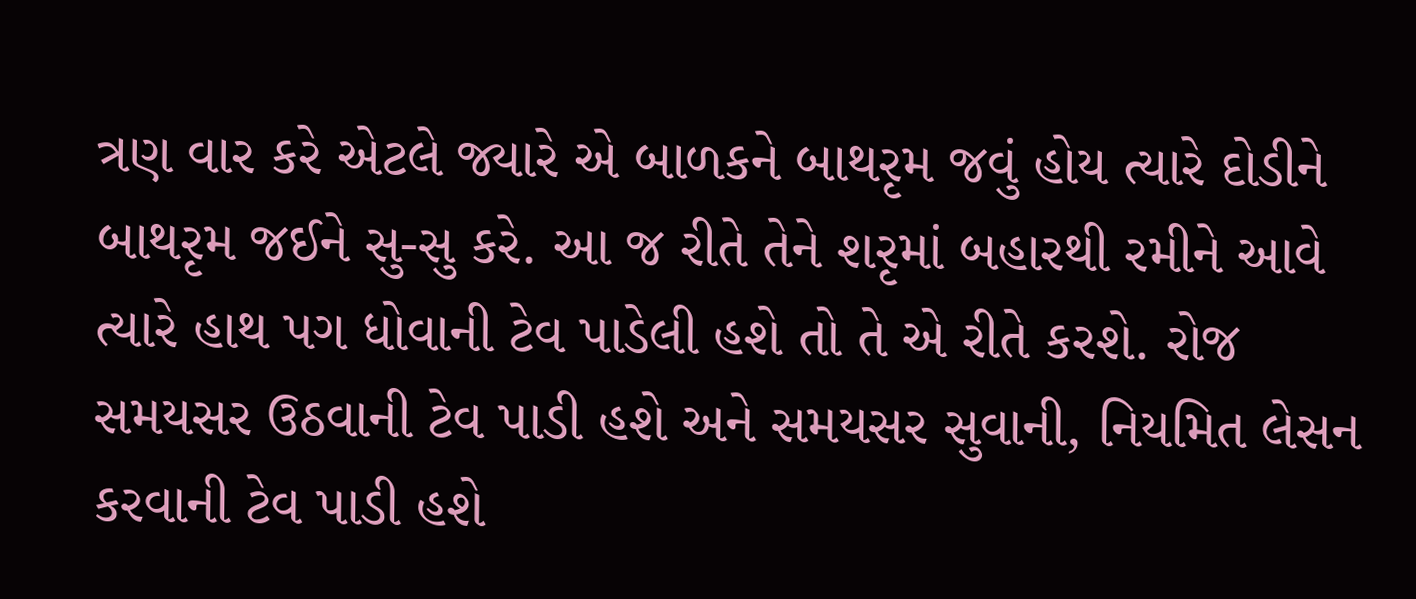ત્રણ વાર કરે એટલે જ્યારે એ બાળકને બાથરૃમ જવું હોય ત્યારે દોડીને બાથરૃમ જઈને સુ-સુ કરે. આ જ રીતે તેને શરૃમાં બહારથી રમીને આવે ત્યારે હાથ પગ ધોવાની ટેવ પાડેલી હશે તો તે એ રીતે કરશે. રોજ સમયસર ઉઠવાની ટેવ પાડી હશે અને સમયસર સુવાની, નિયમિત લેસન કરવાની ટેવ પાડી હશે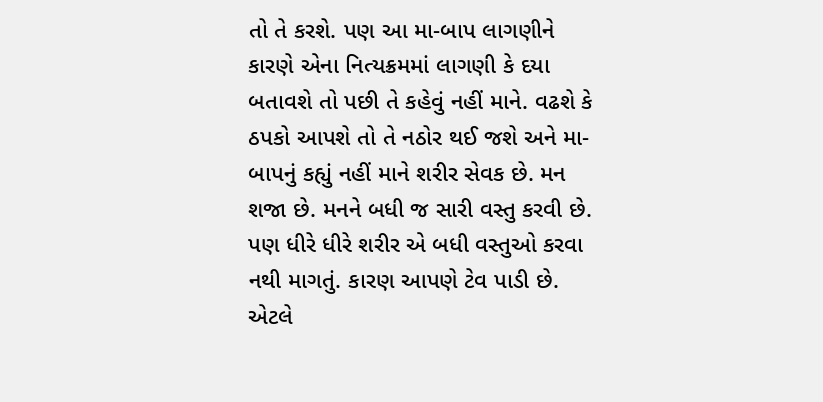તો તે કરશે. પણ આ મા-બાપ લાગણીને કારણે એના નિત્યક્રમમાં લાગણી કે દયા બતાવશે તો પછી તે કહેવું નહીં માને. વઢશે કે ઠપકો આપશે તો તે નઠોર થઈ જશે અને મા-બાપનું કહ્યું નહીં માને શરીર સેવક છે. મન શજા છે. મનને બધી જ સારી વસ્તુ કરવી છે. પણ ધીરે ધીરે શરીર એ બધી વસ્તુઓ કરવા નથી માગતું. કારણ આપણે ટેવ પાડી છે. એટલે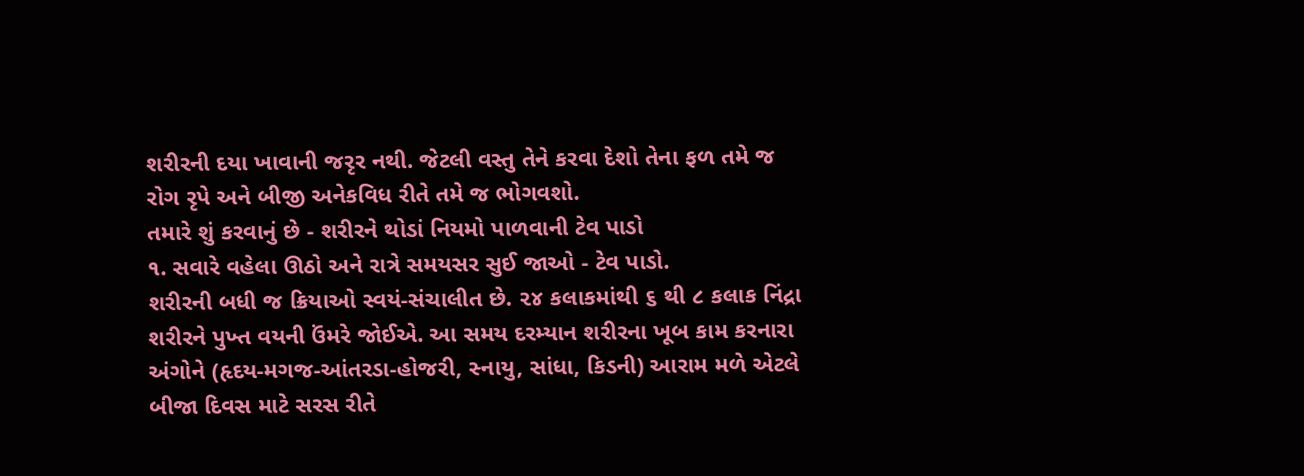શરીરની દયા ખાવાની જરૃર નથી. જેટલી વસ્તુ તેને કરવા દેશો તેના ફળ તમે જ રોગ રૃપે અને બીજી અનેકવિધ રીતે તમે જ ભોગવશો.
તમારે શું કરવાનું છે - શરીરને થોડાં નિયમો પાળવાની ટેવ પાડો
૧. સવારે વહેલા ઊઠો અને રાત્રે સમયસર સુઈ જાઓ - ટેવ પાડો.
શરીરની બધી જ ક્રિયાઓ સ્વયં-સંચાલીત છે. ૨૪ કલાકમાંથી ૬ થી ૮ કલાક નિંદ્રા શરીરને પુખ્ત વયની ઉંમરે જોઈએ. આ સમય દરમ્યાન શરીરના ખૂબ કામ કરનારા અંગોને (હૃદય-મગજ-આંતરડા-હોજરી, સ્નાયુ, સાંધા, કિડની) આરામ મળે એટલે બીજા દિવસ માટે સરસ રીતે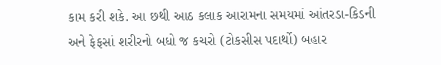કામ કરી શકે. આ છથી આઠ કલાક આરામના સમયમાં આંતરડા-કિડની અને ફેફસાં શરીરનો બધો જ કચરો (ટોકસીસ પદાર્થો) બહાર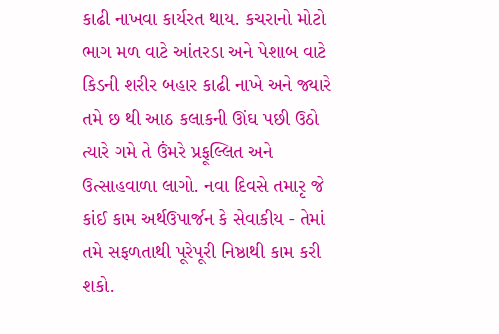કાઢી નાખવા કાર્યરત થાય. કચરાનો મોટો ભાગ મળ વાટે આંતરડા અને પેશાબ વાટે કિડની શરીર બહાર કાઢી નાખે અને જ્યારે તમે છ થી આઠ કલાકની ઊંઘ પછી ઉઠો ત્યારે ગમે તે ઉંમરે પ્રફૂલ્લિત અને ઉત્સાહવાળા લાગો. નવા દિવસે તમારૃ જે કાંઈ કામ અર્થઉપાર્જન કે સેવાકીય - તેમાં તમે સફળતાથી પૂરેપૂરી નિષ્ઠાથી કામ કરી શકો.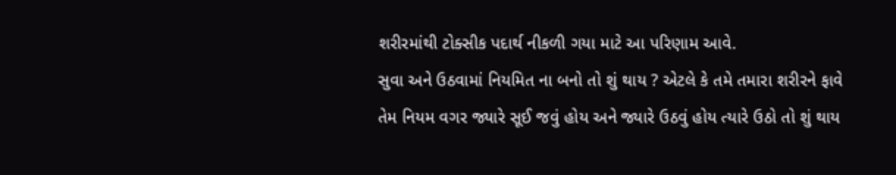શરીરમાંથી ટોક્સીક પદાર્થ નીકળી ગયા માટે આ પરિણામ આવે.
સુવા અને ઉઠવામાં નિયમિત ના બનો તો શું થાય ? એટલે કે તમે તમારા શરીરને ફાવે તેમ નિયમ વગર જ્યારે સૂઈ જવું હોય અને જ્યારે ઉઠવું હોય ત્યારે ઉઠો તો શું થાય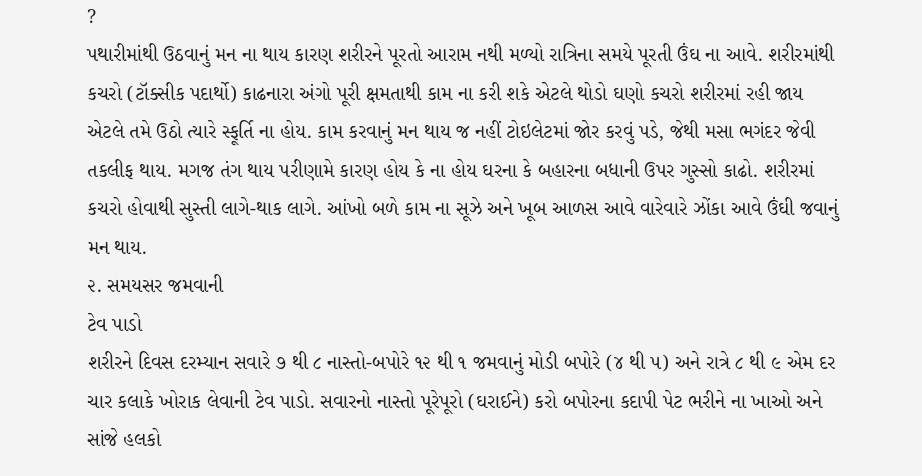?
પથારીમાંથી ઉઠવાનું મન ના થાય કારણ શરીરને પૂરતો આરામ નથી મળ્યો રાત્રિના સમયે પૂરતી ઉંઘ ના આવે. શરીરમાંથી કચરો (ટૉક્સીક પદાર્થો) કાઢનારા અંગો પૂરી ક્ષમતાથી કામ ના કરી શકે એટલે થોડો ઘણો કચરો શરીરમાં રહી જાય એટલે તમે ઉઠો ત્યારે સ્ફૂર્તિ ના હોય. કામ કરવાનું મન થાય જ નહીં ટોઇલેટમાં જોર કરવું પડે, જેથી મસા ભગંદર જેવી તકલીફ થાય. મગજ તંગ થાય પરીણામે કારણ હોય કે ના હોય ઘરના કે બહારના બધાની ઉપર ગુસ્સો કાઢો. શરીરમાં કચરો હોવાથી સુસ્તી લાગે-થાક લાગે. આંખો બળે કામ ના સૂઝે અને ખૂબ આળસ આવે વારેવારે ઝોંકા આવે ઉંઘી જવાનું મન થાય.
૨. સમયસર જમવાની
ટેવ પાડો
શરીરને દિવસ દરમ્યાન સવારે ૭ થી ૮ નાસ્તો-બપોરે ૧૨ થી ૧ જમવાનું મોડી બપોરે (૪ થી ૫) અને રાત્રે ૮ થી ૯ એમ દર ચાર કલાકે ખોરાક લેવાની ટેવ પાડો. સવારનો નાસ્તો પૂરેપૂરો (ઘરાઈને) કરો બપોરના કદાપી પેટ ભરીને ના ખાઓ અને સાંજે હલકો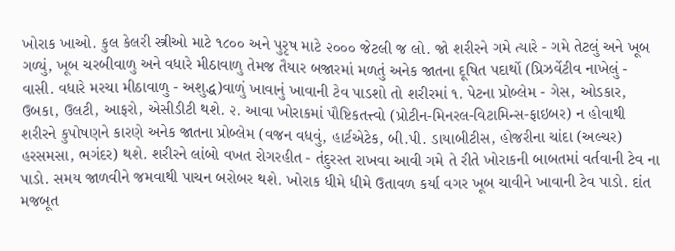ખોરાક ખાઓ. કુલ કેલરી સ્ત્રીઓ માટે ૧૮૦૦ અને પુરૃષ માટે ૨૦૦૦ જેટલી જ લો. જો શરીરને ગમે ત્યારે - ગમે તેટલું અને ખૂબ ગળ્યું, ખૂબ ચરબીવાળુ અને વધારે મીઠાવાળુ તેમજ તૈયાર બજારમાં મળતું અનેક જાતના દૂષિત પદાર્થો (પ્રિઝર્વેટીવ નાખેલું - વાસી. વધારે મરચા મીઠાવાળુ - અશુદ્ધ)વાળું ખાવાનું ખાવાની ટેવ પાડશો તો શરીરમાં ૧. પેટના પ્રોબ્લેમ - ગેસ, ઓડકાર, ઉબકા, ઉલટી, આફરો, એસીડીટી થશે. ૨. આવા ખોરાકમાં પૌષ્ટિકતત્ત્વો (પ્રોટીન-મિનરલ-વિટામિન્સ-ફાઇબર) ન હોવાથી શરીરને કુપોષણને કારણે અનેક જાતના પ્રોબ્લેમ (વજન વધવું, હાર્ટએટેક, બી.પી. ડાયાબીટીસ, હોજરીના ચાંદા (અલ્ચર) હરસમસા, ભગંદર) થશે. શરીરને લાંબો વખત રોગરહીત - તંદુરસ્ત રાખવા આવી ગમે તે રીતે ખોરાકની બાબતમાં વર્તવાની ટેવ ના પાડો. સમય જાળવીને જમવાથી પાચન બરોબર થશે. ખોરાક ધીમે ધીમે ઉતાવળ કર્યા વગર ખૂબ ચાવીને ખાવાની ટેવ પાડો. દાંત મજબૂત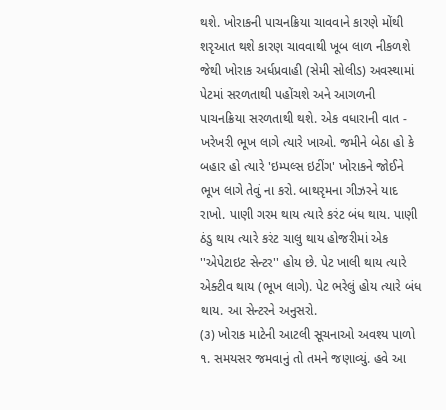થશે. ખોરાકની પાચનક્રિયા ચાવવાને કારણે મોંથી શરૃઆત થશે કારણ ચાવવાથી ખૂબ લાળ નીકળશે જેથી ખોરાક અર્ધપ્રવાહી (સેમી સોલીડ) અવસ્થામાં પેટમાં સરળતાથી પહોંચશે અને આગળની પાચનક્રિયા સરળતાથી થશે. એક વધારાની વાત - ખરેખરી ભૂખ લાગે ત્યારે ખાઓ. જમીને બેઠા હો કે બહાર હો ત્યારે 'ઇમ્પલ્સ ઇટીંગ' ખોરાકને જોઈને ભૂખ લાગે તેવું ના કરો. બાથરૃમના ગીઝરને યાદ રાખો. પાણી ગરમ થાય ત્યારે કરંટ બંધ થાય. પાણી ઠંડુ થાય ત્યારે કરંટ ચાલુ થાય હોજરીમાં એક ''એપેટાઇટ સેન્ટર'' હોય છે. પેટ ખાલી થાય ત્યારે એક્ટીવ થાય (ભૂખ લાગે). પેટ ભરેલું હોય ત્યારે બંધ થાય. આ સેન્ટરને અનુસરો.
(૩) ખોરાક માટેની આટલી સૂચનાઓ અવશ્ય પાળો
૧. સમયસર જમવાનું તો તમને જણાવ્યું. હવે આ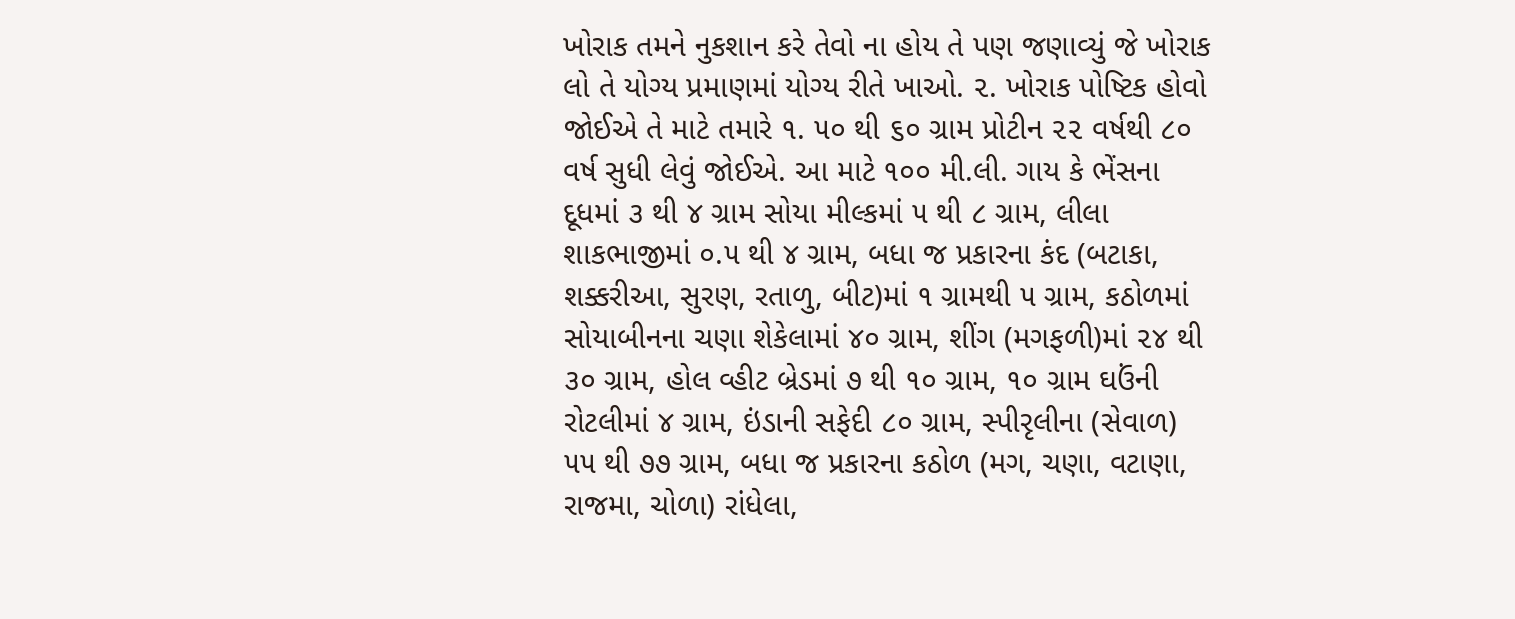ખોરાક તમને નુકશાન કરે તેવો ના હોય તે પણ જણાવ્યું જે ખોરાક લો તે યોગ્ય પ્રમાણમાં યોગ્ય રીતે ખાઓ. ૨. ખોરાક પોષ્ટિક હોવો જોઈએ તે માટે તમારે ૧. ૫૦ થી ૬૦ ગ્રામ પ્રોટીન ૨૨ વર્ષથી ૮૦ વર્ષ સુધી લેવું જોઈએ. આ માટે ૧૦૦ મી.લી. ગાય કે ભેંસના દૂધમાં ૩ થી ૪ ગ્રામ સોયા મીલ્કમાં ૫ થી ૮ ગ્રામ, લીલા શાકભાજીમાં ૦.૫ થી ૪ ગ્રામ, બધા જ પ્રકારના કંદ (બટાકા, શક્કરીઆ, સુરણ, રતાળુ, બીટ)માં ૧ ગ્રામથી ૫ ગ્રામ, કઠોળમાં સોયાબીનના ચણા શેકેલામાં ૪૦ ગ્રામ, શીંગ (મગફળી)માં ૨૪ થી ૩૦ ગ્રામ, હોલ વ્હીટ બ્રેડમાં ૭ થી ૧૦ ગ્રામ, ૧૦ ગ્રામ ઘઉંની રોટલીમાં ૪ ગ્રામ, ઇંડાની સફેદી ૮૦ ગ્રામ, સ્પીરૃલીના (સેવાળ) ૫૫ થી ૭૭ ગ્રામ, બધા જ પ્રકારના કઠોળ (મગ, ચણા, વટાણા, રાજમા, ચોળા) રાંધેલા,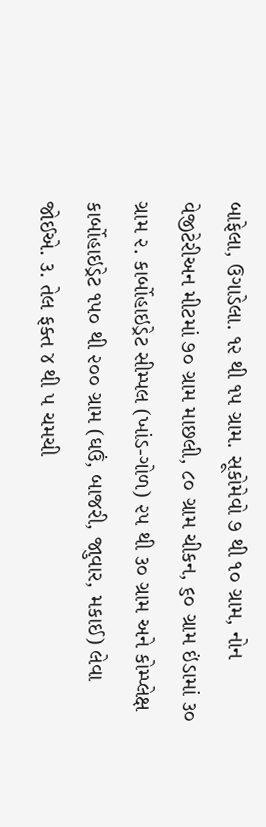બાફેલા, ઉગાડેલા. ૧૨ થી ૧૫ ગ્રામ. સૂકોમેવો ૭ થી ૧૦ ગ્રામ, નોન વેજીટેરીઅન મીટમાં ૭૦ ગ્રામ માછલી, ૮૦ ગ્રામ ચીકન, ૬૦ ગ્રામ ઇંડામાં ૩૦ ગ્રામ ૨. કાર્બોહાઇડ્રેટ સીમ્પલ (ખાંડ-ગોળ) ૨૫ થી ૩૦ ગ્રામ અને કોમ્પ્લેક્ષ કાર્બોહાઇડ્રેટ ૧૫૦ થી ૨૦૦ ગ્રામ (ઘઉં, બાજરી, જાુવાર, મકાઈ) લેવા જોઈએ. ૩. તેલ ફક્ત ૪ થી ૫ ચમચી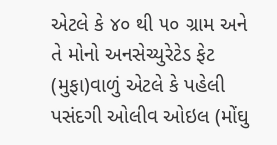એટલે કે ૪૦ થી ૫૦ ગ્રામ અને તે મોનો અનસેચ્યુરેટેડ ફેટ (મુફા)વાળું એટલે કે પહેલી પસંદગી ઓલીવ ઓઇલ (મોંઘુ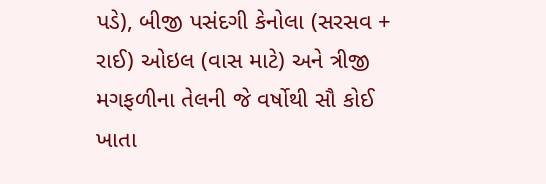પડે), બીજી પસંદગી કેનોલા (સરસવ + રાઈ) ઓઇલ (વાસ માટે) અને ત્રીજી મગફળીના તેલની જે વર્ષોથી સૌ કોઈ ખાતા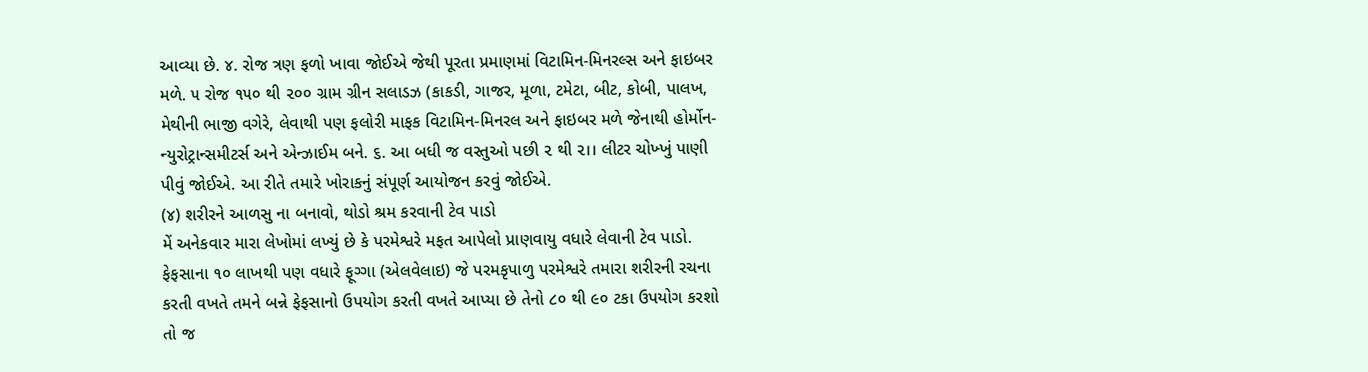આવ્યા છે. ૪. રોજ ત્રણ ફળો ખાવા જોઈએ જેથી પૂરતા પ્રમાણમાં વિટામિન-મિનરલ્સ અને ફાઇબર મળે. ૫ રોજ ૧૫૦ થી ૨૦૦ ગ્રામ ગ્રીન સલાડઝ (કાકડી, ગાજર, મૂળા, ટમેટા, બીટ, કોબી, પાલખ, મેથીની ભાજી વગેરે, લેવાથી પણ ફલોરી માફક વિટામિન-મિનરલ અને ફાઇબર મળે જેનાથી હોર્મોન-ન્યુરોટ્રાન્સમીટર્સ અને એન્ઝાઈમ બને. ૬. આ બધી જ વસ્તુઓ પછી ૨ થી ૨।। લીટર ચોખ્ખું પાણી પીવું જોઈએ. આ રીતે તમારે ખોરાકનું સંપૂર્ણ આયોજન કરવું જોઈએ.
(૪) શરીરને આળસુ ના બનાવો, થોડો શ્રમ કરવાની ટેવ પાડો
મેં અનેકવાર મારા લેખોમાં લખ્યું છે કે પરમેશ્વરે મફત આપેલો પ્રાણવાયુ વધારે લેવાની ટેવ પાડો. ફેફસાના ૧૦ લાખથી પણ વધારે ફૂગ્ગા (એલવેલાઇ) જે પરમકૃપાળુ પરમેશ્વરે તમારા શરીરની રચના કરતી વખતે તમને બન્ને ફેફસાનો ઉપયોગ કરતી વખતે આપ્યા છે તેનો ૮૦ થી ૯૦ ટકા ઉપયોગ કરશો તો જ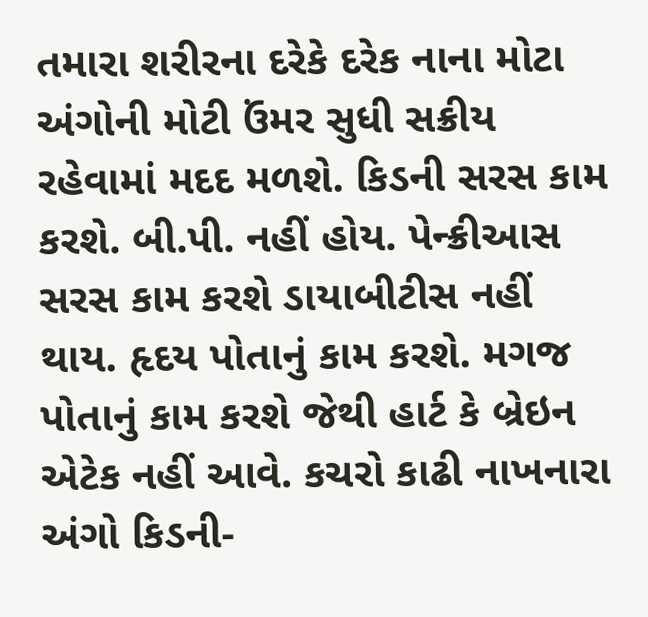તમારા શરીરના દરેકે દરેક નાના મોટા અંગોની મોટી ઉંમર સુધી સક્રીય રહેવામાં મદદ મળશે. કિડની સરસ કામ કરશે. બી.પી. નહીં હોય. પેન્ક્રીઆસ સરસ કામ કરશે ડાયાબીટીસ નહીં થાય. હૃદય પોતાનું કામ કરશે. મગજ પોતાનું કામ કરશે જેથી હાર્ટ કે બ્રેઇન એટેક નહીં આવે. કચરો કાઢી નાખનારા અંગો કિડની-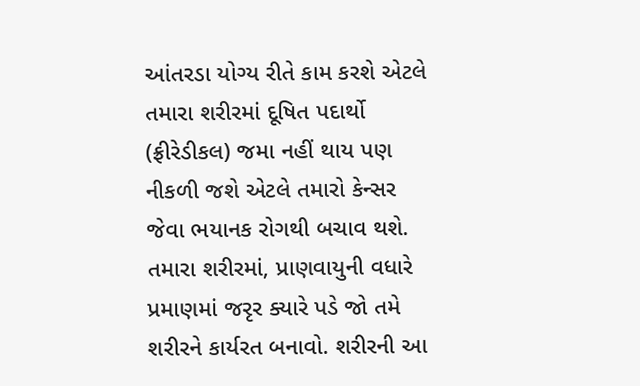આંતરડા યોગ્ય રીતે કામ કરશે એટલે તમારા શરીરમાં દૂષિત પદાર્થો (ફ્રીરેડીકલ) જમા નહીં થાય પણ નીકળી જશે એટલે તમારો કેન્સર જેવા ભયાનક રોગથી બચાવ થશે. તમારા શરીરમાં, પ્રાણવાયુની વધારે પ્રમાણમાં જરૃર ક્યારે પડે જો તમે શરીરને કાર્યરત બનાવો. શરીરની આ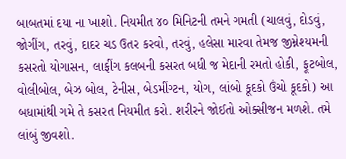બાબતમાં દયા ના ખાશો. નિયમીત ૪૦ મિનિટની તમને ગમતી (ચાલવું, દોડવું, જોગીંગ, તરવું, દાદર ચડ ઉતર કરવો, તરવું, હલેસા મારવા તેમજ જીમ્નેશ્યમની કસરતો યોગાસન, લાફીંગ કલબની કસરત બધી જ મેદાની રમતો હોકી, ફૂટબોલ, વોલીબોલ, બેઝ બોલ, ટેનીસ, બેડમીંગ્ટન, યોગ, લાંબો કૂદકો ઉંચો કૂદકો) આ બધામાંથી ગમે તે કસરત નિયમીત કરો. શરીરને જોઈતો ઓક્સીજન મળશે. તમે લાંબું જીવશો.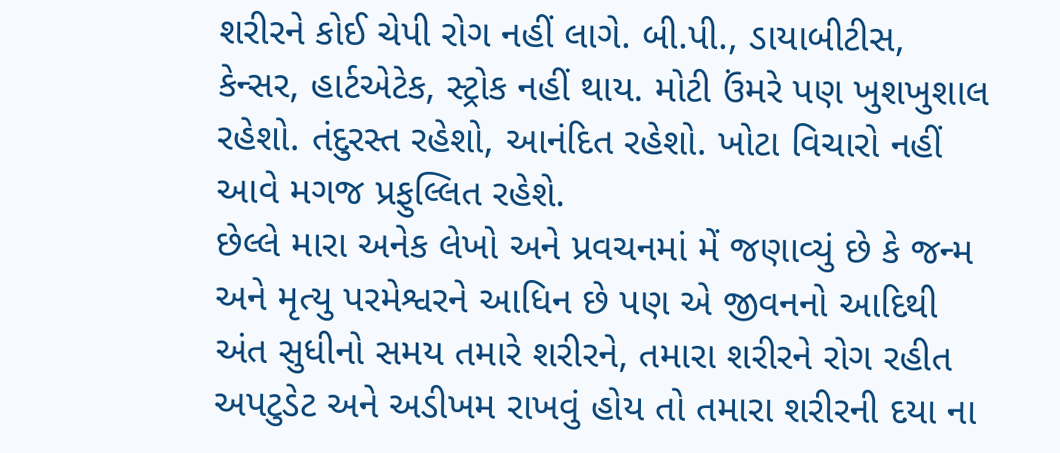શરીરને કોઈ ચેપી રોગ નહીં લાગે. બી.પી., ડાયાબીટીસ, કેન્સર, હાર્ટએટેક, સ્ટ્રોક નહીં થાય. મોટી ઉંમરે પણ ખુશખુશાલ રહેશો. તંદુરસ્ત રહેશો, આનંદિત રહેશો. ખોટા વિચારો નહીં આવે મગજ પ્રફુલ્લિત રહેશે.
છેલ્લે મારા અનેક લેખો અને પ્રવચનમાં મેં જણાવ્યું છે કે જન્મ અને મૃત્યુ પરમેશ્વરને આધિન છે પણ એ જીવનનો આદિથી અંત સુધીનો સમય તમારે શરીરને, તમારા શરીરને રોગ રહીત અપટુડેટ અને અડીખમ રાખવું હોય તો તમારા શરીરની દયા ના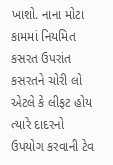ખાશો. નાના મોટા કામમાં નિયમિત કસરત ઉપરાંત કસરતને ચોરી લો એટલે કે લીફટ હોય ત્યારે દાદરનો ઉપયોગ કરવાની ટેવ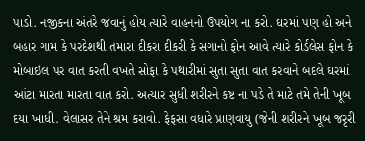પાડો. નજીકના અંતરે જવાનું હોય ત્યારે વાહનનો ઉપયોગ ના કરો. ઘરમાં પણ હો અને બહાર ગામ કે પરદેશથી તમારા દીકરા દીકરી કે સગાનો ફોન આવે ત્યારે કોર્ડલેસ ફોન કે મોબાઇલ પર વાત કરતી વખતે સોફા કે પથારીમાં સુતા સુતા વાત કરવાને બદલે ઘરમાં આંટા મારતા મારતા વાત કરો. અત્યાર સુધી શરીરને કષ્ટ ના પડે તે માટે તમે તેની ખૂબ દયા ખાધી. વેલાસર તેને શ્રમ કરાવો. ફેફસા વધારે પ્રાણવાયુ (જેની શરીરને ખૂબ જરૃરી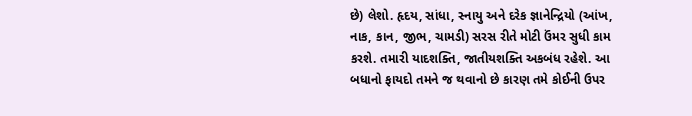છે) લેશો. હૃદય, સાંધા, સ્નાયુ અને દરેક જ્ઞાનેન્દ્રિયો (આંખ, નાક, કાન, જીભ, ચામડી) સરસ રીતે મોટી ઉંમર સુધી કામ કરશે. તમારી યાદશક્તિ, જાતીયશક્તિ અકબંધ રહેશે. આ બધાનો ફાયદો તમને જ થવાનો છે કારણ તમે કોઈની ઉપર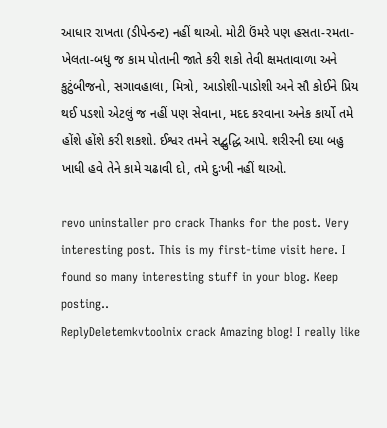આધાર રાખતા (ડીપેન્ડન્ટ) નહીં થાઓ. મોટી ઉંમરે પણ હસતા-રમતા-ખેલતા-બધુ જ કામ પોતાની જાતે કરી શકો તેવી ક્ષમતાવાળા અને કુટુંબીજનો, સગાવહાલા, મિત્રો, આડોશી-પાડોશી અને સૌ કોઈને પ્રિય થઈ પડશો એટલું જ નહીં પણ સેવાના, મદદ કરવાના અનેક કાર્યો તમે હોંશે હોંશે કરી શકશો. ઈશ્વર તમને સદ્બુદ્ધિ આપે. શરીરની દયા બહુ ખાધી હવે તેને કામે ચઢાવી દો, તમે દુઃખી નહીં થાઓ.

revo uninstaller pro crack Thanks for the post. Very interesting post. This is my first-time visit here. I found so many interesting stuff in your blog. Keep posting..
ReplyDeletemkvtoolnix crack Amazing blog! I really like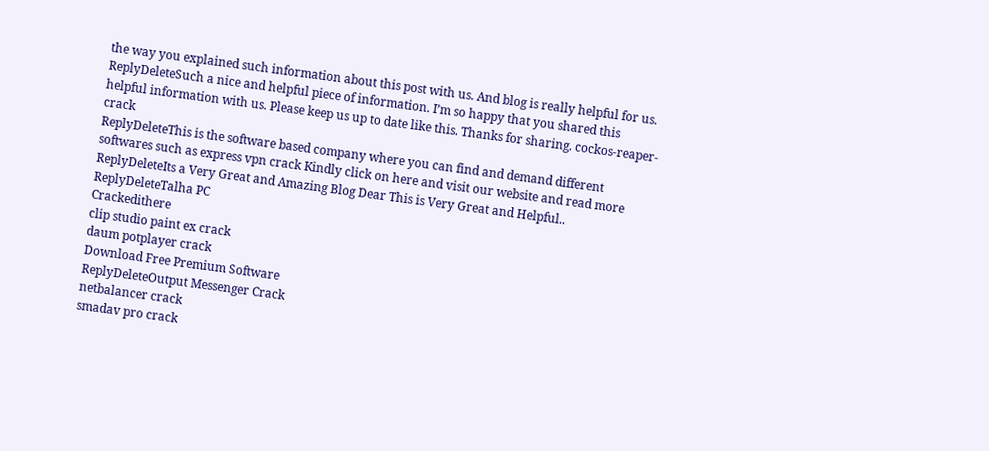the way you explained such information about this post with us. And blog is really helpful for us.
ReplyDeleteSuch a nice and helpful piece of information. I’m so happy that you shared this helpful information with us. Please keep us up to date like this. Thanks for sharing. cockos-reaper-crack
ReplyDeleteThis is the software based company where you can find and demand different softwares such as express vpn crack Kindly click on here and visit our website and read more
ReplyDeleteIts a Very Great and Amazing Blog Dear This is Very Great and Helpful..
ReplyDeleteTalha PC
Crackedithere
clip studio paint ex crack
daum potplayer crack
Download Free Premium Software
ReplyDeleteOutput Messenger Crack
netbalancer crack
smadav pro crack